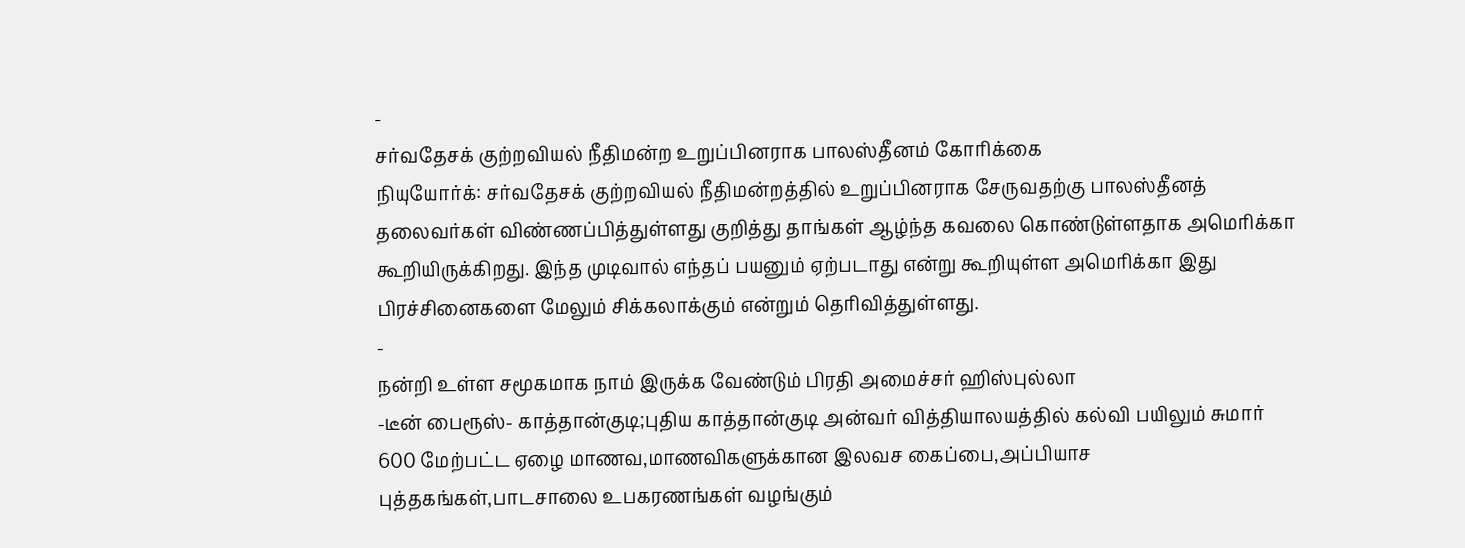-
சர்வதேசக் குற்றவியல் நீதிமன்ற உறுப்பினராக பாலஸ்தீனம் கோரிக்கை
நியுயோர்க்: சர்வதேசக் குற்றவியல் நீதிமன்றத்தில் உறுப்பினராக சேருவதற்கு பாலஸ்தீனத் தலைவர்கள் விண்ணப்பித்துள்ளது குறித்து தாங்கள் ஆழ்ந்த கவலை கொண்டுள்ளதாக அமெரிக்கா கூறியிருக்கிறது. இந்த முடிவால் எந்தப் பயனும் ஏற்படாது என்று கூறியுள்ள அமெரிக்கா இது பிரச்சினைகளை மேலும் சிக்கலாக்கும் என்றும் தெரிவித்துள்ளது.
-
நன்றி உள்ள சமூகமாக நாம் இருக்க வேண்டும் பிரதி அமைச்சர் ஹிஸ்புல்லா
-டீன் பைரூஸ்- காத்தான்குடி;புதிய காத்தான்குடி அன்வர் வித்தியாலயத்தில் கல்வி பயிலும் சுமார் 600 மேற்பட்ட ஏழை மாணவ,மாணவிகளுக்கான இலவச கைப்பை,அப்பியாச புத்தகங்கள்,பாடசாலை உபகரணங்கள் வழங்கும்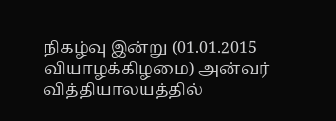நிகழ்வு இன்று (01.01.2015 வியாழக்கிழமை) அன்வர் வித்தியாலயத்தில்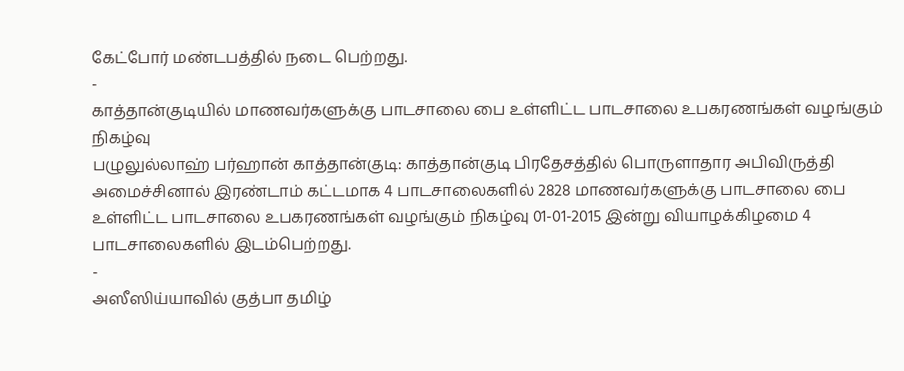கேட்போர் மண்டபத்தில் நடை பெற்றது.
-
காத்தான்குடியில் மாணவர்களுக்கு பாடசாலை பை உள்ளிட்ட பாடசாலை உபகரணங்கள் வழங்கும் நிகழ்வு
பழுலுல்லாஹ் பர்ஹான் காத்தான்குடி: காத்தான்குடி பிரதேசத்தில் பொருளாதார அபிவிருத்தி அமைச்சினால் இரண்டாம் கட்டமாக 4 பாடசாலைகளில் 2828 மாணவர்களுக்கு பாடசாலை பை உள்ளிட்ட பாடசாலை உபகரணங்கள் வழங்கும் நிகழ்வு 01-01-2015 இன்று வியாழக்கிழமை 4 பாடசாலைகளில் இடம்பெற்றது.
-
அஸீஸிய்யாவில் குத்பா தமிழ்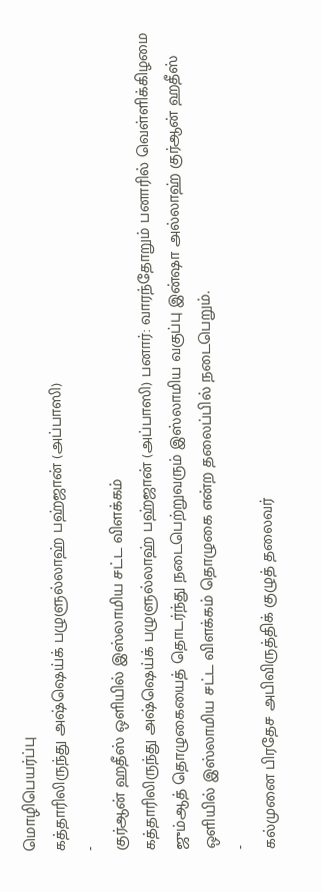மொழிபெயர்ப்பு
கத்தாரிலிருந்து அஷ்ஷெய்க் பழுளுல்லாஹ் பஹ்ஜான் (அப்பாஸி)
-
குர்ஆன் ஹதீஸ் ஒளியில் இஸ்லாமிய சட்ட விளக்கம்
கத்தாரிலிருந்து அஷ்ஷெய்க் பழுளுல்லாஹ் பஹ்ஜான் (அப்பாஸி) பனார்: வாரந்தோறும் பனாரில் வெள்ளிக்கிழமை ஜும்ஆத் தொழுகையைத் தொடர்ந்து நடைபெற்றுவரும் இஸ்லாமிய வகுப்பு இன்ஷா அல்லாஹ் குர்ஆன் ஹதீஸ் ஒளியில் இஸ்லாமிய சட்ட விளக்கம் தொழுகை என்ற தலைப்பில் நடைபெறும்.
-
கல்முனை பிரதேச அபிவிருத்திக் குழுத் தலைவர்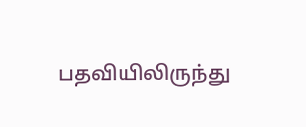பதவியிலிருந்து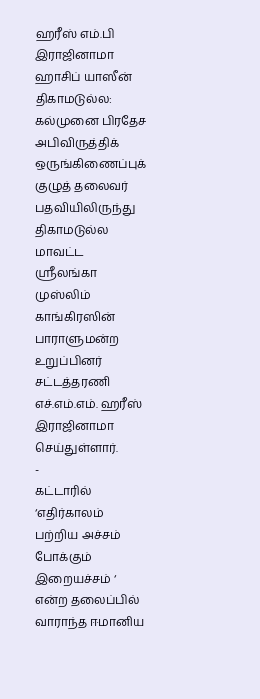ஹரீஸ் எம்.பி இராஜினாமா
ஹாசிப் யாஸீன் திகாமடுல்ல: கல்முனை பிரதேச அபிவிருத்திக் ஒருங்கிணைப்புக் குழுத் தலைவர் பதவியிலிருந்து திகாமடுல்ல மாவட்ட ஸ்ரீலங்கா முஸ்லிம் காங்கிரஸின் பாராளுமன்ற உறுப்பினர் சட்டத்தரணி எச்.எம்.எம். ஹரீஸ் இராஜினாமா செய்துள்ளார்.
-
கட்டாரில் ‘எதிர்காலம் பற்றிய அச்சம் போக்கும் இறையச்சம் ‘ என்ற தலைப்பில் வாராந்த ஈமானிய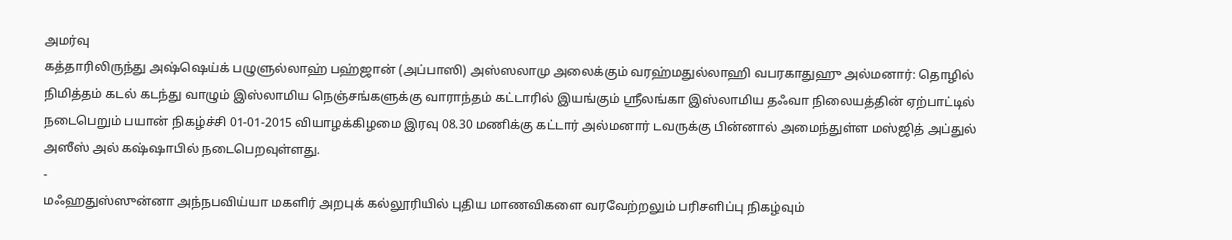அமர்வு
கத்தாரிலிருந்து அஷ்ஷெய்க் பழுளுல்லாஹ் பஹ்ஜான் (அப்பாஸி) அஸ்ஸலாமு அலைக்கும் வரஹ்மதுல்லாஹி வபரகாதுஹு அல்மனார்: தொழில் நிமித்தம் கடல் கடந்து வாழும் இஸ்லாமிய நெஞ்சங்களுக்கு வாராந்தம் கட்டாரில் இயங்கும் ஸ்ரீலங்கா இஸ்லாமிய தஃவா நிலையத்தின் ஏற்பாட்டில் நடைபெறும் பயான் நிகழ்ச்சி 01-01-2015 வியாழக்கிழமை இரவு 08.30 மணிக்கு கட்டார் அல்மனார் டவருக்கு பின்னால் அமைந்துள்ள மஸ்ஜித் அப்துல் அஸீஸ் அல் கஷ்ஷாபில் நடைபெறவுள்ளது.
-
மஃஹதுஸ்ஸுன்னா அந்நபவிய்யா மகளிர் அறபுக் கல்லூரியில் புதிய மாணவிகளை வரவேற்றலும் பரிசளிப்பு நிகழ்வும்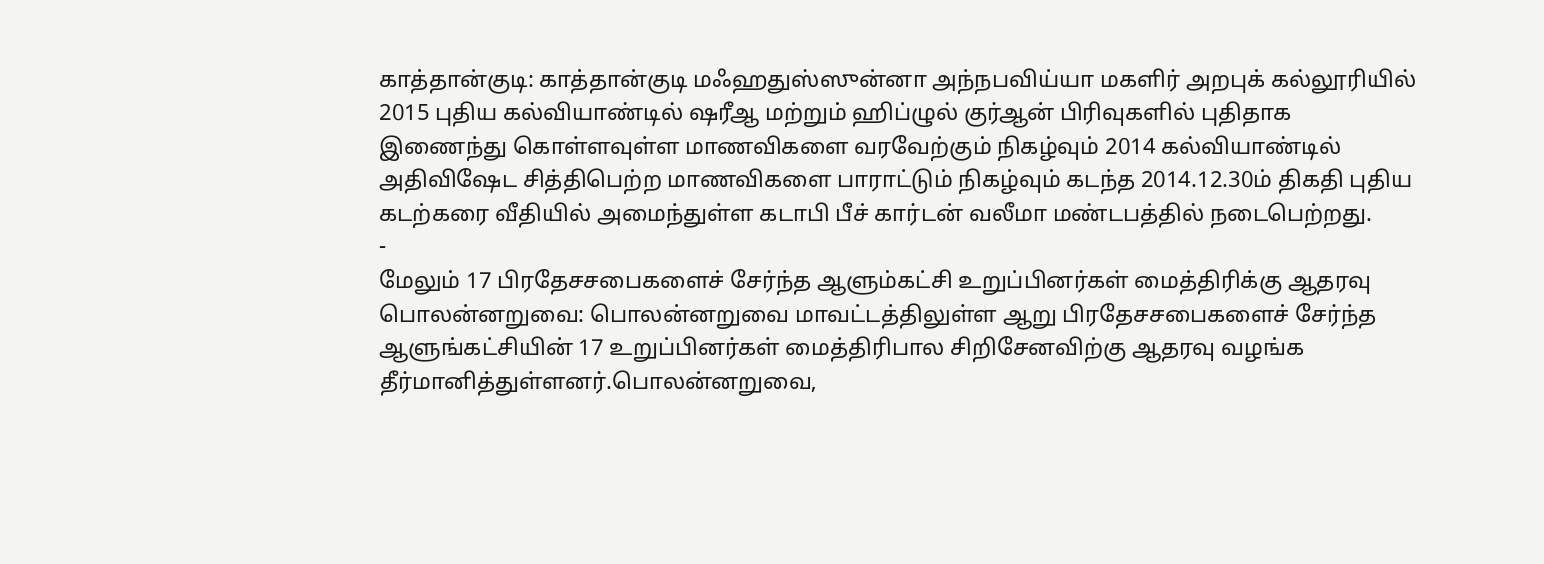காத்தான்குடி: காத்தான்குடி மஃஹதுஸ்ஸுன்னா அந்நபவிய்யா மகளிர் அறபுக் கல்லூரியில் 2015 புதிய கல்வியாண்டில் ஷரீஆ மற்றும் ஹிப்ழுல் குர்ஆன் பிரிவுகளில் புதிதாக இணைந்து கொள்ளவுள்ள மாணவிகளை வரவேற்கும் நிகழ்வும் 2014 கல்வியாண்டில் அதிவிஷேட சித்திபெற்ற மாணவிகளை பாராட்டும் நிகழ்வும் கடந்த 2014.12.30ம் திகதி புதிய கடற்கரை வீதியில் அமைந்துள்ள கடாபி பீச் கார்டன் வலீமா மண்டபத்தில் நடைபெற்றது.
-
மேலும் 17 பிரதேசசபைகளைச் சேர்ந்த ஆளும்கட்சி உறுப்பினர்கள் மைத்திரிக்கு ஆதரவு
பொலன்னறுவை: பொலன்னறுவை மாவட்டத்திலுள்ள ஆறு பிரதேசசபைகளைச் சேர்ந்த ஆளுங்கட்சியின் 17 உறுப்பினர்கள் மைத்திரிபால சிறிசேனவிற்கு ஆதரவு வழங்க தீர்மானித்துள்ளனர்.பொலன்னறுவை,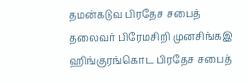தமன்கடுவ பிரதேச சபைத் தலைவர் பிரேமசிறி முனசிங்கஇ ஹிங்குரங்கொட பிரதேச சபைத்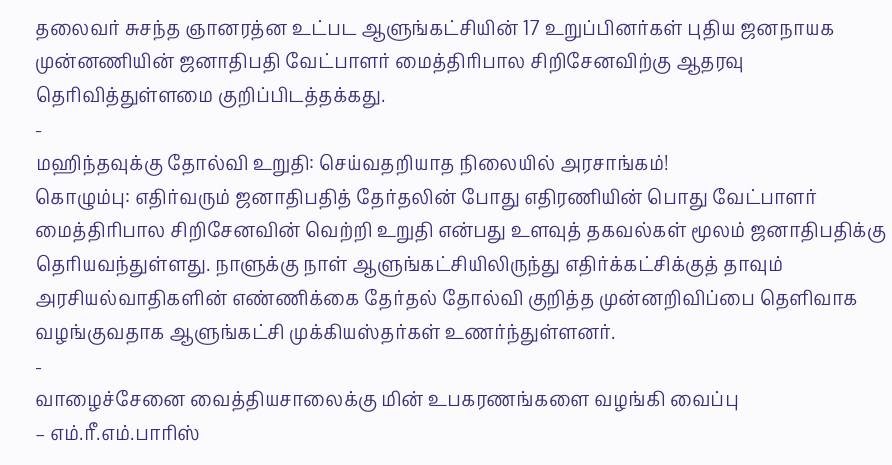தலைவர் சுசந்த ஞானரத்ன உட்பட ஆளுங்கட்சியின் 17 உறுப்பினர்கள் புதிய ஜனநாயக முன்னணியின் ஜனாதிபதி வேட்பாளர் மைத்திரிபால சிறிசேனவிற்கு ஆதரவு தெரிவித்துள்ளமை குறிப்பிடத்தக்கது.
-
மஹிந்தவுக்கு தோல்வி உறுதி: செய்வதறியாத நிலையில் அரசாங்கம்!
கொழும்பு: எதிர்வரும் ஜனாதிபதித் தேர்தலின் போது எதிரணியின் பொது வேட்பாளர் மைத்திரிபால சிறிசேனவின் வெற்றி உறுதி என்பது உளவுத் தகவல்கள் மூலம் ஜனாதிபதிக்கு தெரியவந்துள்ளது. நாளுக்கு நாள் ஆளுங்கட்சியிலிருந்து எதிர்க்கட்சிக்குத் தாவும் அரசியல்வாதிகளின் எண்ணிக்கை தேர்தல் தோல்வி குறித்த முன்னறிவிப்பை தெளிவாக வழங்குவதாக ஆளுங்கட்சி முக்கியஸ்தர்கள் உணர்ந்துள்ளனர்.
-
வாழைச்சேனை வைத்தியசாலைக்கு மின் உபகரணங்களை வழங்கி வைப்பு
– எம்.ரீ.எம்.பாரிஸ்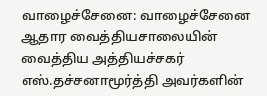வாழைச்சேனை: வாழைச்சேனை ஆதார வைத்தியசாலையின் வைத்திய அத்தியச்சகர் எஸ்.தச்சனாமூர்த்தி அவர்களின்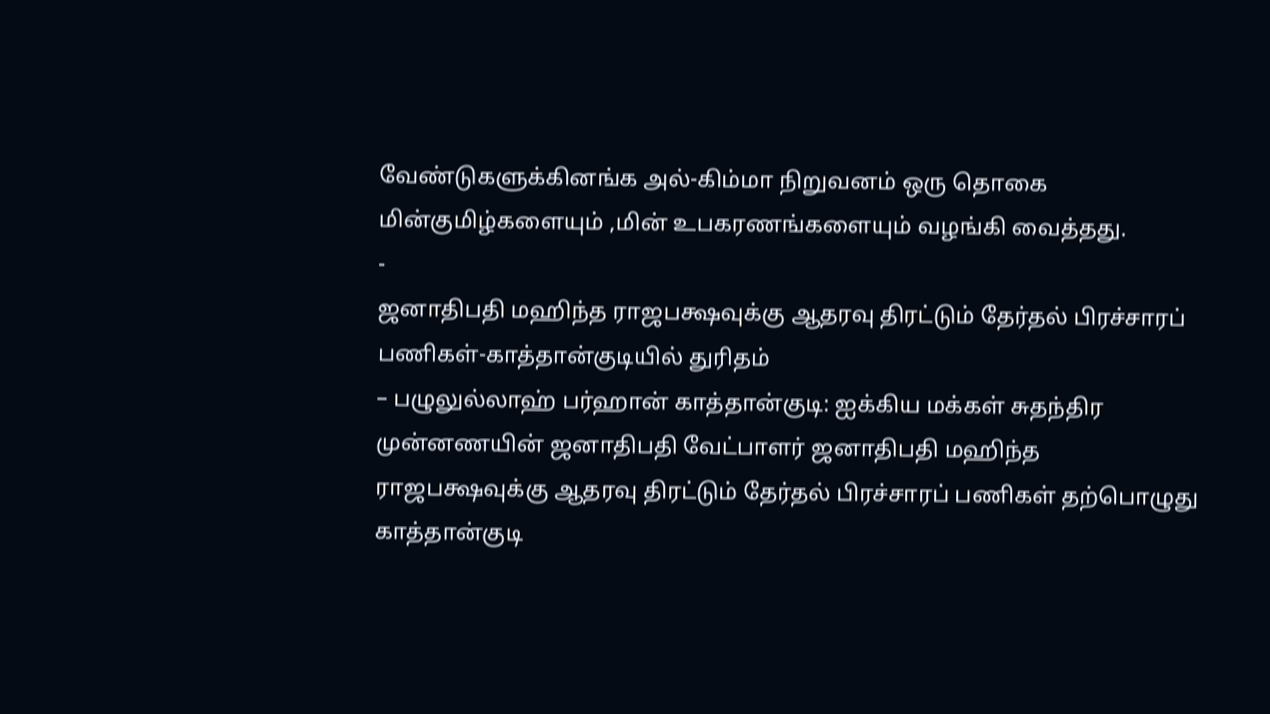வேண்டுகளுக்கினங்க அல்-கிம்மா நிறுவனம் ஒரு தொகை மின்குமிழ்களையும் ,மின் உபகரணங்களையும் வழங்கி வைத்தது.
-
ஜனாதிபதி மஹிந்த ராஜபக்ஷவுக்கு ஆதரவு திரட்டும் தேர்தல் பிரச்சாரப் பணிகள்-காத்தான்குடியில் துரிதம்
– பழுலுல்லாஹ் பர்ஹான் காத்தான்குடி: ஐக்கிய மக்கள் சுதந்திர முன்னணயின் ஜனாதிபதி வேட்பாளர் ஜனாதிபதி மஹிந்த ராஜபக்ஷவுக்கு ஆதரவு திரட்டும் தேர்தல் பிரச்சாரப் பணிகள் தற்பொழுது காத்தான்குடி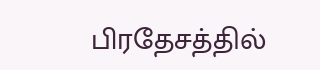பிரதேசத்தில்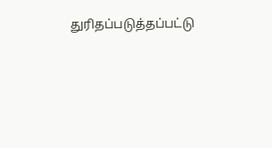துரிதப்படுத்தப்பட்டு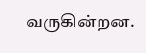வருகின்றன.